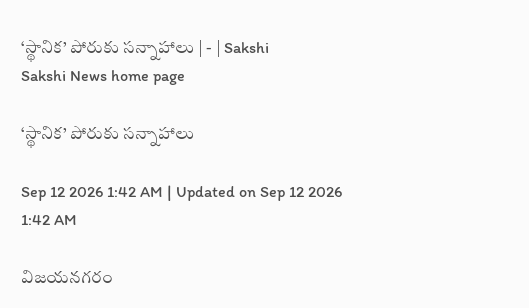‘స్థానిక’ పోరుకు సన్నాహాలు | - | Sakshi
Sakshi News home page

‘స్థానిక’ పోరుకు సన్నాహాలు

Sep 12 2026 1:42 AM | Updated on Sep 12 2026 1:42 AM

విజయనగరం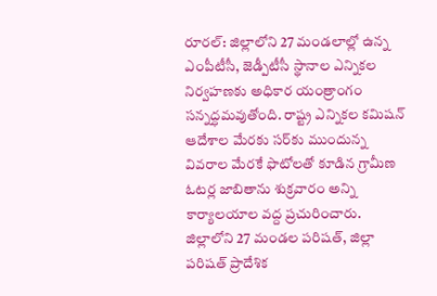రూరల్‌: జిల్లాలోని 27 మండలాల్లో ఉన్న ఎంపీటీసీ, జెడ్పీటీసీ స్థానాల ఎన్నికల నిర్వహణకు అధికార యంత్రాంగం సన్నద్ధమవుతోంది. రాష్ట్ర ఎన్నికల కమిషన్‌ ఆదేశాల మేరకు సర్‌కు ముందున్న వివరాల మేరకే ఫొటోలతో కూడిన గ్రామీణ ఓటర్ల జాబితాను శుక్రవారం అన్ని కార్యాలయాల వద్ద ప్రచురించారు. జిల్లాలోని 27 మండల పరిషత్‌, జిల్లా పరిషత్‌ ప్రాదేశిక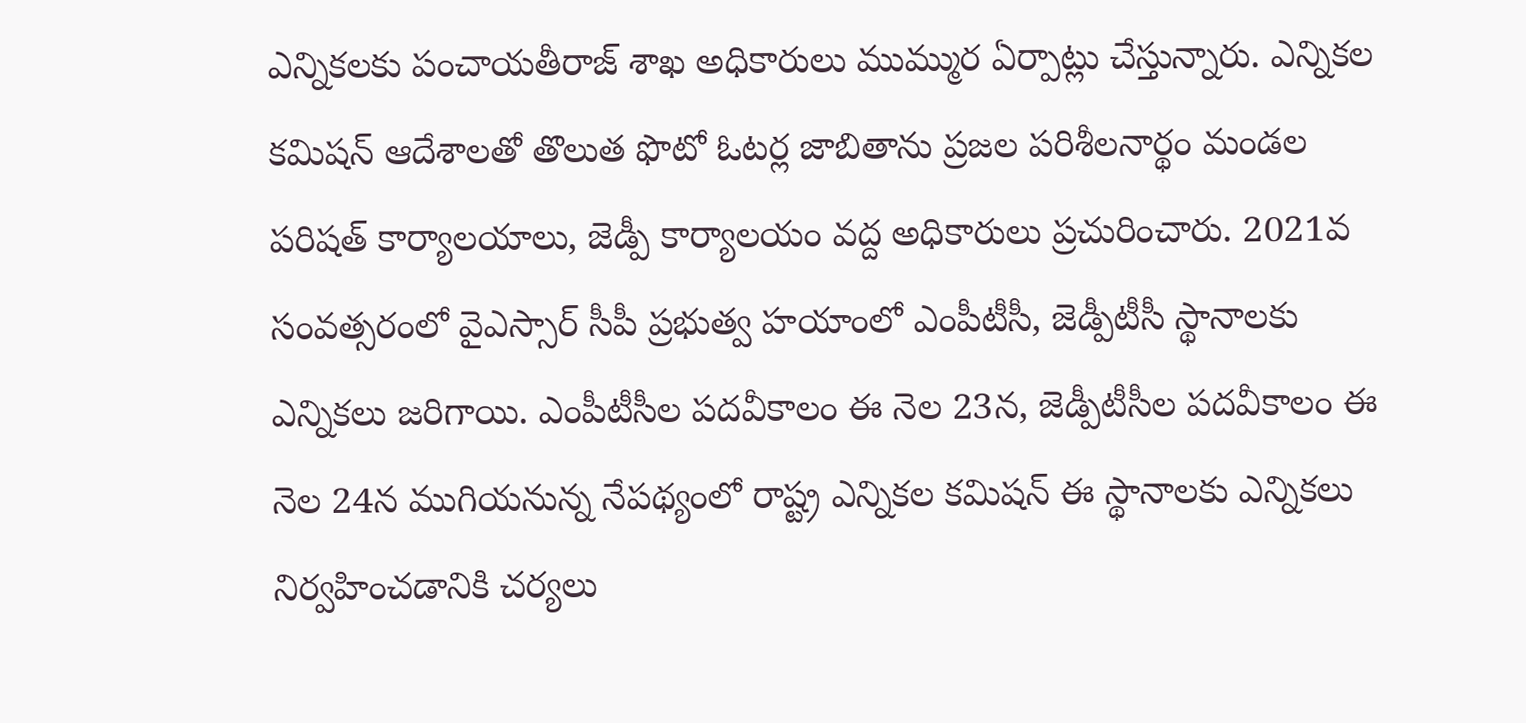ఎన్నికలకు పంచాయతీరాజ్‌ శాఖ అధికారులు ముమ్ముర ఏర్పాట్లు చేస్తున్నారు. ఎన్నికల కమిషన్‌ ఆదేశాలతో తొలుత ఫొటో ఓటర్ల జాబితాను ప్రజల పరిశీలనార్థం మండల పరిషత్‌ కార్యాలయాలు, జెడ్పీ కార్యాలయం వద్ద అధికారులు ప్రచురించారు. 2021వ సంవత్సరంలో వైఎస్సార్‌ సీపీ ప్రభుత్వ హయాంలో ఎంపీటీసీ, జెడ్పీటీసీ స్థానాలకు ఎన్నికలు జరిగాయి. ఎంపీటీసీల పదవీకాలం ఈ నెల 23న, జెడ్పీటీసీల పదవీకాలం ఈ నెల 24న ముగియనున్న నేపథ్యంలో రాష్ట్ర ఎన్నికల కమిషన్‌ ఈ స్థానాలకు ఎన్నికలు నిర్వహించడానికి చర్యలు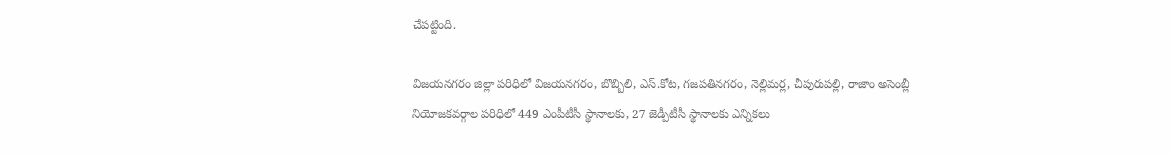చేపట్టింది.

విజయనగరం జిల్లా పరిధిలో విజయనగరం, బొబ్బిలి, ఎస్‌.కోట, గజపతినగరం, నెల్లిమర్ల, చీపురుపల్లి, రాజాం అసెంబ్లీ నియోజకవర్గాల పరిధిలో 449 ఎంపీటీసీ స్థానాలకు, 27 జెడ్పీటీసీ స్థానాలకు ఎన్నికలు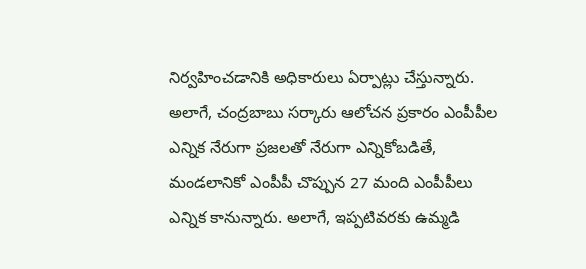నిర్వహించడానికి అధికారులు ఏర్పాట్లు చేస్తున్నారు. అలాగే, చంద్రబాబు సర్కారు ఆలోచన ప్రకారం ఎంపీపీల ఎన్నిక నేరుగా ప్రజలతో నేరుగా ఎన్నికోబడితే, మండలానికో ఎంపీపీ చొప్పున 27 మంది ఎంపీపీలు ఎన్నిక కానున్నారు. అలాగే, ఇప్పటివరకు ఉమ్మడి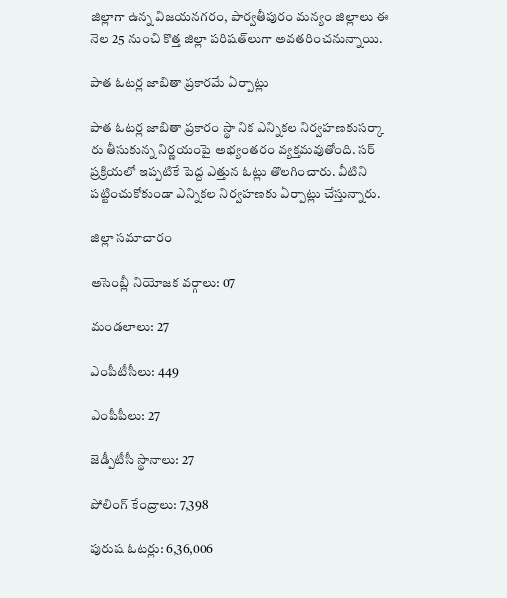జిల్లాగా ఉన్న విజయనగరం, పార్వతీపురం మన్యం జిల్లాలు ఈ నెల 25 నుంచి కొత్త జిల్లా పరిషత్‌లుగా అవతరించనున్నాయి.

పాత ఓటర్ల జాబితా ప్రకారమే ఏర్పాట్లు

పాత ఓటర్ల జాబితా ప్రకారం స్థా నిక ఎన్నికల నిర్వహణకుసర్కా రు తీసుకున్న నిర్ణయంపై అభ్యంతరం వ్యక్తమవుతోంది. సర్‌ ప్రక్రియలో ఇప్పటికే పెద్ద ఎత్తున ఓట్లు తొలగించారు. వీటిని పట్టించుకోకుండా ఎన్నికల నిర్వహణకు ఏర్పాట్లు చేస్తున్నారు.

జిల్లా సమాచారం

అసెంబ్లీ నియోజక వర్గాలు: 07

మండలాలు: 27

ఎంపీటీసీలు: 449

ఎంపీపీలు: 27

జెడ్పీటీసీ స్థానాలు: 27

పోలింగ్‌ కేంద్రాలు: 7,398

పురుష ఓటర్లు: 6,36,006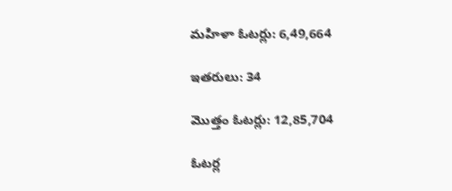మహిళా ఓటర్లు: 6,49,664

ఇతరులు: 34

మొత్తం ఓటర్లు: 12,85,704

ఓటర్ల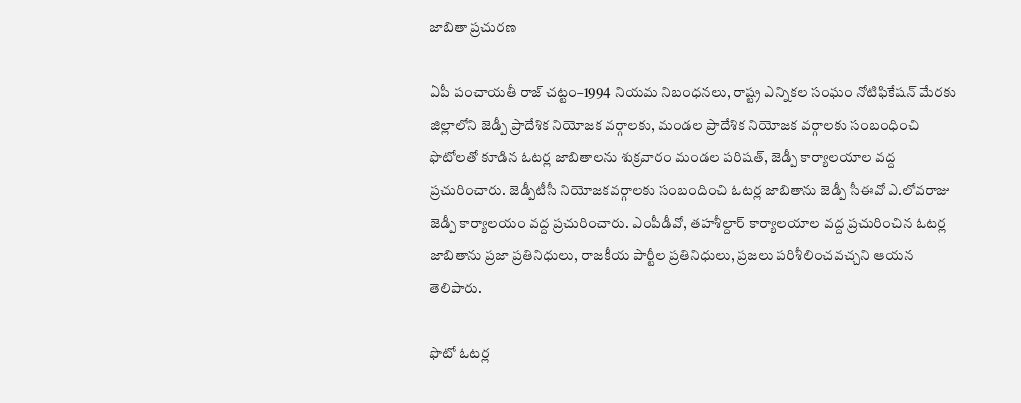జాబితా ప్రచురణ

ఏపీ పంచాయతీ రాజ్‌ చట్టం–1994 నియమ నిబంధనలు, రాష్ట్ర ఎన్నికల సంఘం నోటిఫికేషన్‌ మేరకు జిల్లాలోని జెడ్పీ ప్రాదేశిక నియోజక వర్గాలకు, మండల ప్రాదేశిక నియోజక వర్గాలకు సంబంధించి ఫొటోలతో కూడిన ఓటర్ల జాబితాలను శుక్రవారం మండల పరిషత్‌, జెడ్పీ కార్యాలయాల వద్ద ప్రచురించారు. జెడ్పీటీసీ నియోజకవర్గాలకు సంబందించి ఓటర్ల జాబితాను జెడ్పీ సీఈవో ఎ.లోవరాజు జెడ్పీ కార్యాలయం వద్ద ప్రచురించారు. ఎంపీడీవో, తహశీల్దార్‌ కార్యాలయాల వద్ద ప్రచురించిన ఓటర్ల జాబితాను ప్రజా ప్రతినిధులు, రాజకీయ పార్టీల ప్రతినిధులు, ప్రజలు పరిశీలించవచ్చని ఆయన తెలిపారు.

ఫొటో ఓటర్ల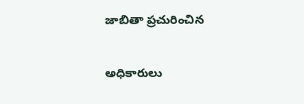జాబితా ప్రచురించిన

అధికారులు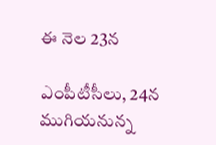ఈ నెల 23న

ఎంపీటీసీలు, 24న ముగియనున్న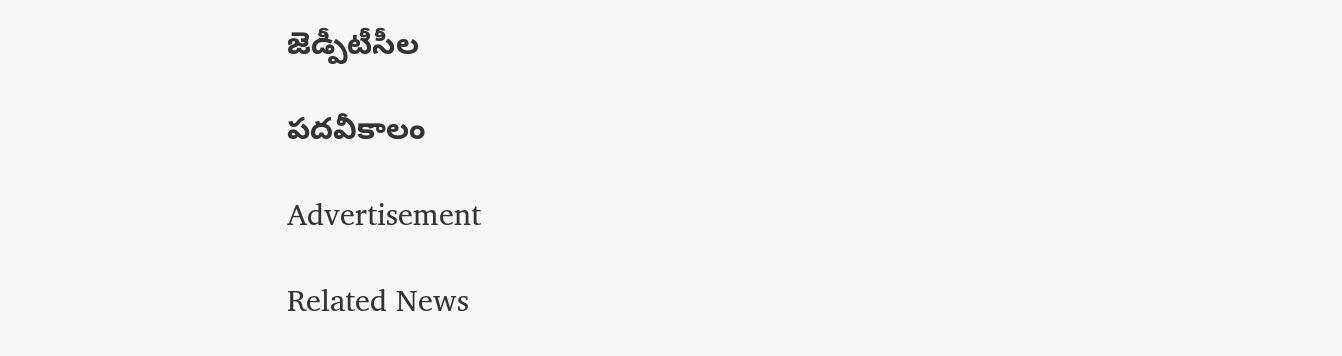జెడ్పీటీసీల

పదవీకాలం

Advertisement

Related News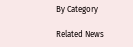By Category

Related News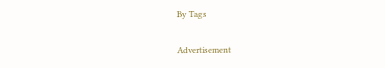By Tags

Advertisement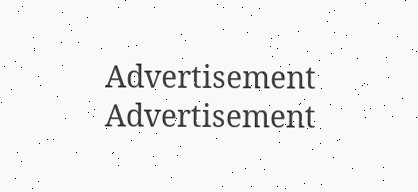Advertisement
Advertisement